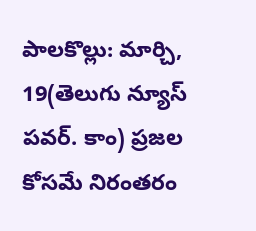పాలకొల్లు: మార్చి, 19(తెలుగు న్యూస్ పవర్. కాం) ప్రజల కోసమే నిరంతరం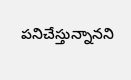పనిచేస్తున్నానని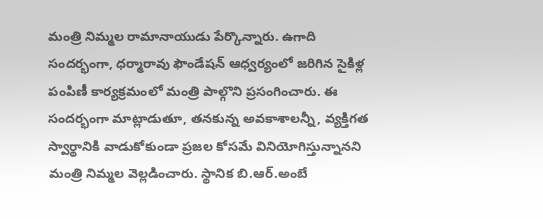మంత్రి నిమ్మల రామానాయుడు పేర్కొన్నారు. ఉగాది సందర్భంగా, ధర్మారావు ఫౌండేషన్ ఆధ్వర్యంలో జరిగిన సైకిళ్ల పంపిణీ కార్యక్రమంలో మంత్రి పాల్గొని ప్రసంగించారు. ఈ సందర్భంగా మాట్లాడుతూ, తనకున్న అవకాశాలన్నీ, వ్యక్తిగత స్వార్థానికి వాడుకోకుండా ప్రజల కోసమే వినియోగిస్తున్నానని మంత్రి నిమ్మల వెల్లడించారు. స్థానిక బి.ఆర్.అంబే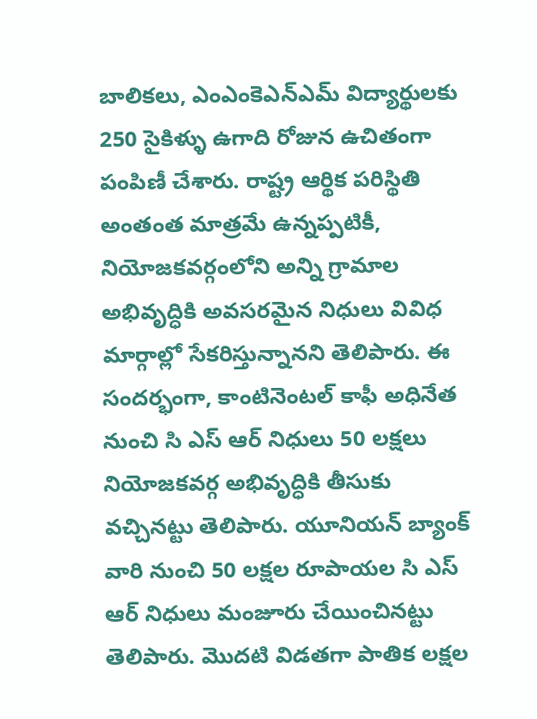బాలికలు, ఎంఎంకెఎన్ఎమ్ విద్యార్థులకు 250 సైకిళ్ళు ఉగాది రోజున ఉచితంగా పంపిణీ చేశారు. రాష్ట్ర ఆర్థిక పరిస్థితి అంతంత మాత్రమే ఉన్నప్పటికీ, నియోజకవర్గంలోని అన్ని గ్రామాల అభివృద్ధికి అవసరమైన నిధులు వివిధ మార్గాల్లో సేకరిస్తున్నానని తెలిపారు. ఈ సందర్భంగా, కాంటినెంటల్ కాఫీ అధినేత నుంచి సి ఎస్ ఆర్ నిధులు 50 లక్షలు నియోజకవర్గ అభివృద్ధికి తీసుకు వచ్చినట్టు తెలిపారు. యూనియన్ బ్యాంక్ వారి నుంచి 50 లక్షల రూపాయల సి ఎస్ ఆర్ నిధులు మంజూరు చేయించినట్టు తెలిపారు. మొదటి విడతగా పాతిక లక్షల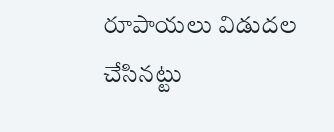రూపాయలు విడుదల చేసినట్టు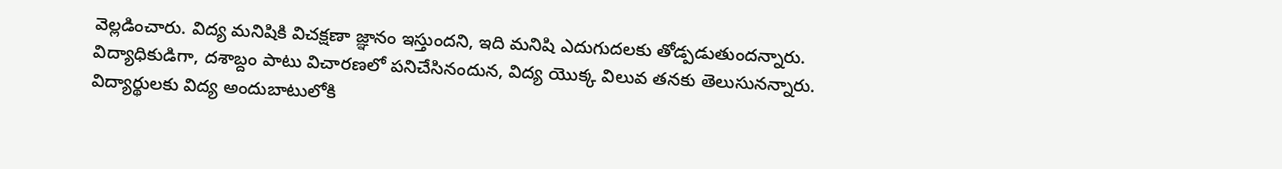వెల్లడించారు. విద్య మనిషికి విచక్షణా జ్ఞానం ఇస్తుందని, ఇది మనిషి ఎదుగుదలకు తోడ్పడుతుందన్నారు. విద్యాధికుడిగా, దశాబ్దం పాటు విచారణలో పనిచేసినందున, విద్య యొక్క విలువ తనకు తెలుసునన్నారు. విద్యార్థులకు విద్య అందుబాటులోకి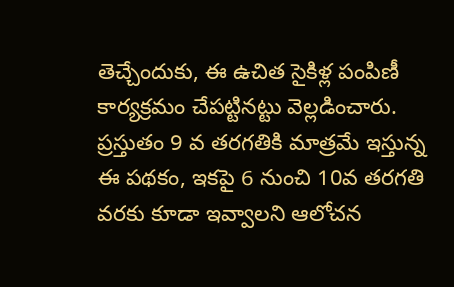తెచ్చేందుకు, ఈ ఉచిత సైకిళ్ల పంపిణీ కార్యక్రమం చేపట్టినట్టు వెల్లడించారు. ప్రస్తుతం 9 వ తరగతికి మాత్రమే ఇస్తున్న ఈ పథకం, ఇకపై 6 నుంచి 10వ తరగతి వరకు కూడా ఇవ్వాలని ఆలోచన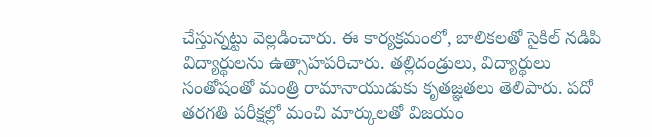చేస్తున్నట్టు వెల్లడించారు. ఈ కార్యక్రమంలో, బాలికలతో సైకిల్ నడిపి విద్యార్థులను ఉత్సాహపరిచారు. తల్లిదండ్రులు, విద్యార్థులు సంతోషంతో మంత్రి రామానాయుడుకు కృతజ్ఞతలు తెలిపారు. పదో తరగతి పరీక్షల్లో మంచి మార్కులతో విజయం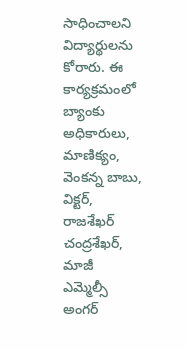సాధించాలని విద్యార్థులను కోరారు. ఈ కార్యక్రమంలో బ్యాంకు అధికారులు, మాణిక్యం, వెంకన్న బాబు, విక్టర్, రాజశేఖర్ చంద్రశేఖర్, మాజీ ఎమ్మెల్సీ అంగర్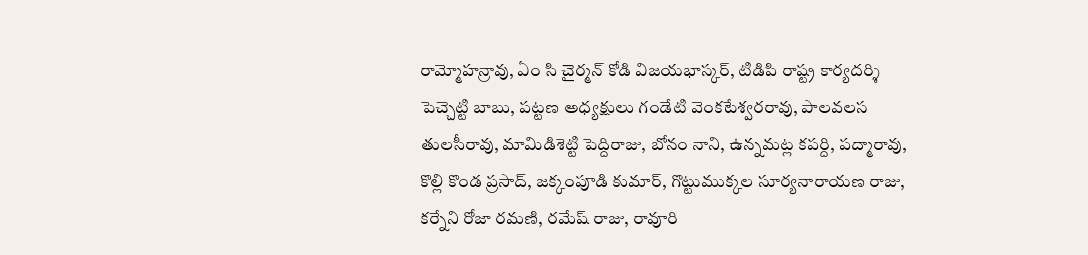రామ్మోహన్రావు, ఏం సి చైర్మన్ కోడి విజయభాస్కర్, టిడిపి రాష్ట్ర కార్యదర్శి పెచ్చెట్టి బాబు, పట్టణ అధ్యక్షులు గండేటి వెంకటేశ్వరరావు, పాలవలస తులసీరావు, మామిడిశెట్టి పెద్దిరాజు, బోనం నాని, ఉన్నమట్ల కపర్ది, పద్మారావు, కొల్లి కొండ ప్రసాద్, జక్కంపూడి కుమార్, గొట్టుముక్కల సూర్యనారాయణ రాజు, కర్నేని రోజా రమణి, రమేష్ రాజు, రావూరి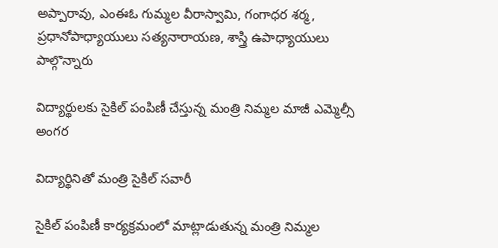అప్పారావు, ఎంఈఓ గుమ్మల వీరాస్వామి, గంగాధర శర్మ, ప్రధానోపాధ్యాయులు సత్యనారాయణ, శాస్త్రి ఉపాధ్యాయులు పాల్గొన్నారు

విద్యార్థులకు సైకిల్ పంపిణీ చేస్తున్న మంత్రి నిమ్మల మాజీ ఎమ్మెల్సీ అంగర

విద్యార్థినితో మంత్రి సైకిల్ సవారీ

సైకిల్ పంపిణీ కార్యక్రమంలో మాట్లాడుతున్న మంత్రి నిమ్మల